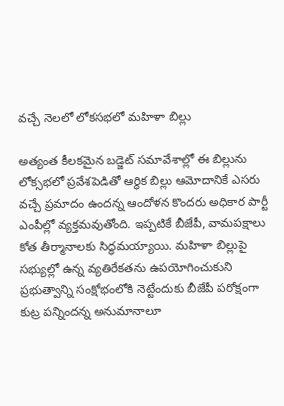వచ్చే నెలలో లోకసభలో మహిళా బిల్లు

అత్యంత కీలకమైన బడ్జెట్ సమావేశాల్లో ఈ బిల్లును లోక్సభలో ప్రవేశపెడితో ఆర్థిక బిల్లు ఆమోదానికే ఎసరు వచ్చే ప్రమాదం ఉందన్న ఆందోళన కొందరు అధికార పార్టీ ఎంపీల్లో వ్యక్తమవుతోంది. ఇప్పటికే బీజేపీ, వామపక్షాలు కోత తీర్మానాలకు సిద్ధమయ్యాయి. మహిళా బిల్లుపై సభ్యుల్లో ఉన్న వ్యతిరేకతను ఉపయోగించుకుని ప్రభుత్వాన్ని సంక్షోభంలోకి నెట్టేందుకు బీజేపీ పరోక్షంగా కుట్ర పన్నిందన్న అనుమానాలూ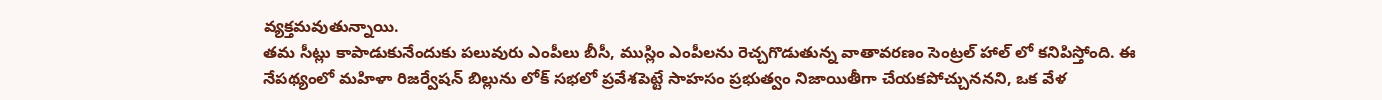వ్యక్తమవుతున్నాయి.
తమ సీట్లు కాపాడుకునేందుకు పలువురు ఎంపీలు బీసీ, ముస్లిం ఎంపీలను రెచ్చగొడుతున్న వాతావరణం సెంట్రల్ హాల్ లో కనిపిస్తోంది. ఈ నేపథ్యంలో మహిళా రిజర్వేషన్ బిల్లును లోక్ సభలో ప్రవేశపెట్టే సాహసం ప్రభుత్వం నిజాయితీగా చేయకపోచ్చుననని, ఒక వేళ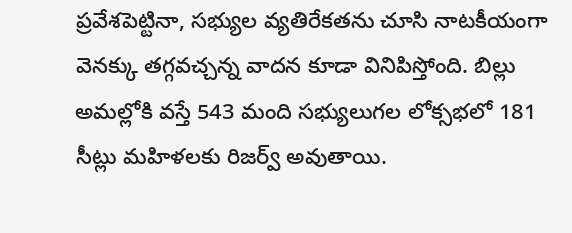ప్రవేశపెట్టినా, సభ్యుల వ్యతిరేకతను చూసి నాటకీయంగా వెనక్కు తగ్గవచ్చన్న వాదన కూడా వినిపిస్తోంది. బిల్లు అమల్లోకి వస్తే 543 మంది సభ్యులుగల లోక్సభలో 181 సీట్లు మహిళలకు రిజర్వ్ అవుతాయి.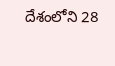దేశంలోని 28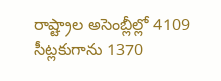రాష్ట్రాల అసెంబ్లీల్లో 4109 సీట్లకుగాను 1370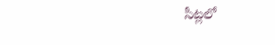సీట్లలో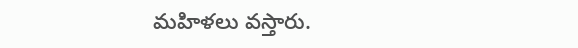మహిళలు వస్తారు.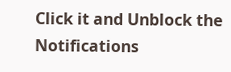Click it and Unblock the Notifications